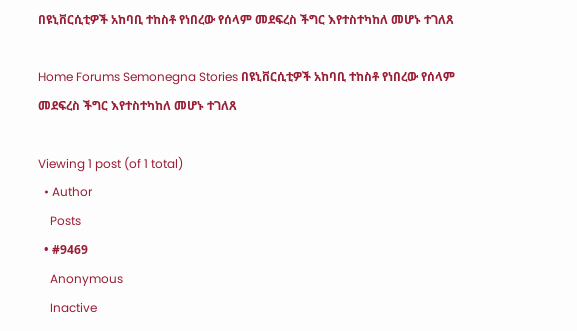በዩኒቨርሲቲዎች አከባቢ ተከስቶ የነበረው የሰላም መደፍረስ ችግር እየተስተካከለ መሆኑ ተገለጸ

Home Forums Semonegna Stories በዩኒቨርሲቲዎች አከባቢ ተከስቶ የነበረው የሰላም መደፍረስ ችግር እየተስተካከለ መሆኑ ተገለጸ

Viewing 1 post (of 1 total)
  • Author
    Posts
  • #9469
    Anonymous
    Inactive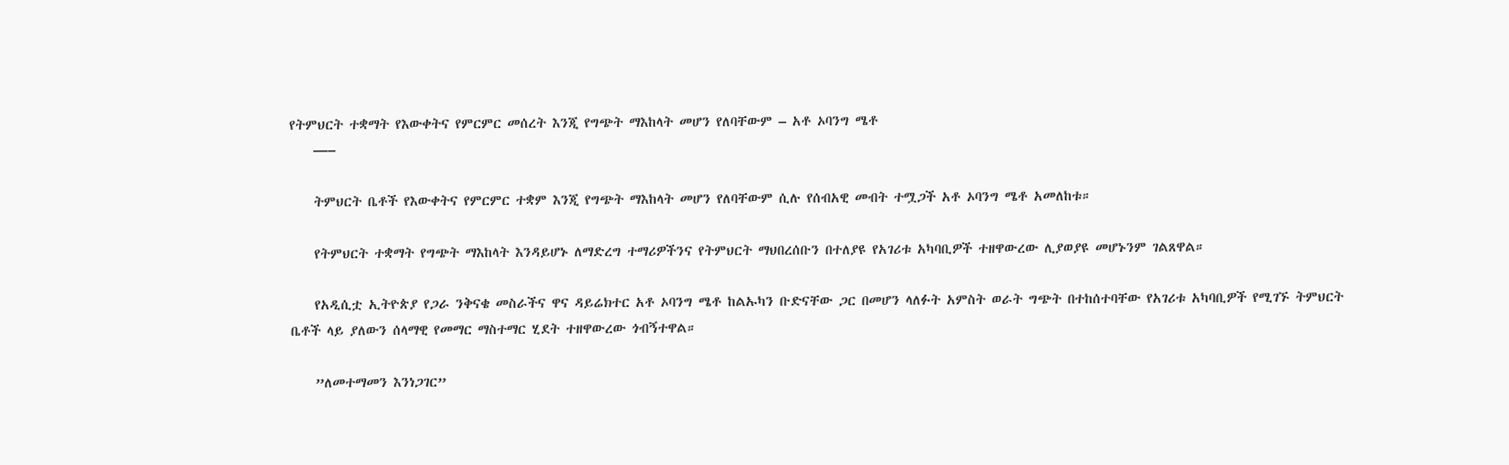የትምህርት ተቋማት የእውቀትና የምርምር መሰረት እንጂ የግጭት ማእከላት መሆን የለባቸውም – አቶ ኦባንግ ሜቶ
    —–

    ትምህርት ቤቶች የእውቀትና የምርምር ተቋም እንጂ የግጭት ማእከላት መሆን የለባቸውም ሲሉ የሰብአዊ መብት ተሟጋች አቶ ኦባንግ ሜቶ አመለከቱ።

    የትምህርት ተቋማት የግጭት ማእከላት እንዳይሆኑ ለማድረግ ተማሪዎችንና የትምህርት ማህበረሰቡን በተለያዩ የአገሪቱ አካባቢዎች ተዘዋውረው ሊያወያዩ መሆኑንም ገልጸዋል።

    የአዲሲቷ ኢትዮጵያ የጋራ ንቅናቄ መስራችና ዋና ዳይሬክተር አቶ ኦባንግ ሜቶ ከልኡካን ቡድናቸው ጋር በመሆን ላለፉት አምስት ወራት ግጭት በተከሰተባቸው የአገሪቱ አካባቢዎች የሚገኙ ትምህርት ቤቶች ላይ ያለውን ሰላማዊ የመማር ማስተማር ሂደት ተዘዋውረው ጎብኝተዋል።

    ”ለመተማመን እንነጋገር”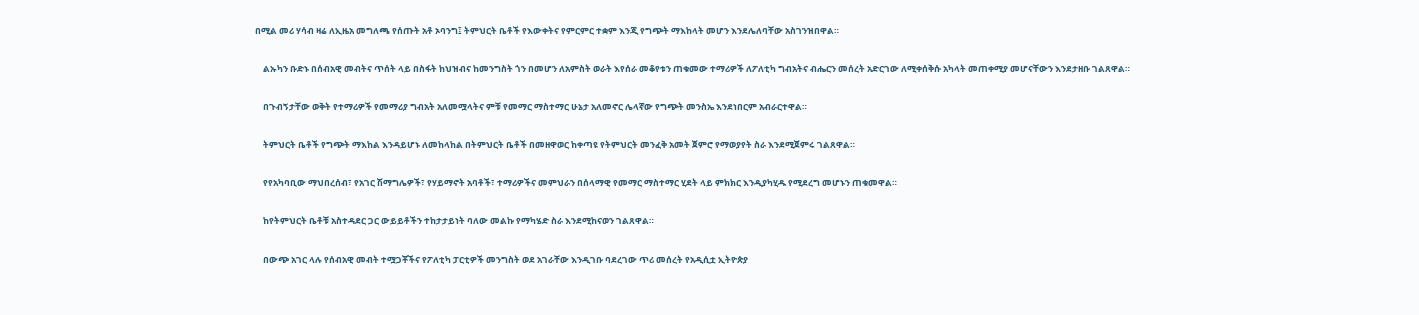በሚል መሪ ሃሳብ ዛሬ ለኢዜአ መግለጫ የሰጡት አቶ ኦባንግ፤ ትምህርት ቤቶች የእውቀትና የምርምር ተቋም እንጂ የግጭት ማእከላት መሆን እንደሌለባቸው አስገንዝበዋል።

    ልኡካን ቡድኑ በሰብአዊ መብትና ጥሰት ላይ በስፋት ከህዝብና ከመንግስት ጎን በመሆን ለአምስት ወራት እየሰራ መቆየቱን ጠቁመው ተማሪዎች ለፖለቲካ ግብአትና ብሔርን መሰረት አድርገው ለሚቀሰቅሱ አካላት መጠቀሚያ መሆናቸውን እንደታዘቡ ገልጸዋል።

    በጉብኝታቸው ወቅት የተማሪዎች የመማሪያ ግብአት አለመሟላትና ምቹ የመማር ማስተማር ሁኔታ አለመኖር ሌላኛው የግጭት መንስኤ እንደነበርም አብራርተዋል።

    ትምህርት ቤቶች የግጭት ማእከል እንዳይሆኑ ለመከላከል በትምህርት ቤቶች በመዘዋወር ከቀጣዩ የትምህርት መንፈቅ አመት ጀምሮ የማወያየት ስራ እንደሚጀምሩ ገልጸዋል።

    የየአካባቢው ማህበረሰብ፣ የአገር ሽማግሌዎች፣ የሃይማኖት አባቶች፣ ተማሪዎችና መምህራን በሰላማዊ የመማር ማስተማር ሂደት ላይ ምክክር እንዲያካሂዱ የሚደረግ መሆኑን ጠቁመዋል።

    ከየትምህርት ቤቶቹ አስተዳደር ጋር ውይይቶችን ተከታታይነት ባለው መልኩ የማካሄድ ስራ እንደሚከናወን ገልጸዋል።

    በውጭ አገር ላሉ የሰብአዊ መብት ተሟጋቾችና የፖለቲካ ፓርቲዎች መንግስት ወደ አገራቸው እንዲገቡ ባደረገው ጥሪ መሰረት የአዲሲቷ ኢትዮጵያ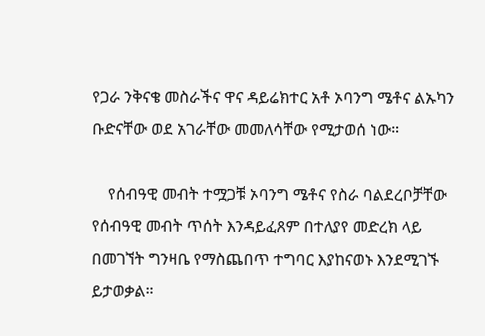የጋራ ንቅናቄ መስራችና ዋና ዳይሬክተር አቶ ኦባንግ ሜቶና ልኡካን ቡድናቸው ወደ አገራቸው መመለሳቸው የሚታወሰ ነው።

    የሰብዓዊ መብት ተሟጋቹ ኦባንግ ሜቶና የስራ ባልደረቦቻቸው የሰብዓዊ መብት ጥሰት እንዳይፈጸም በተለያየ መድረክ ላይ በመገኘት ግንዛቤ የማስጨበጥ ተግባር እያከናወኑ እንደሚገኙ ይታወቃል።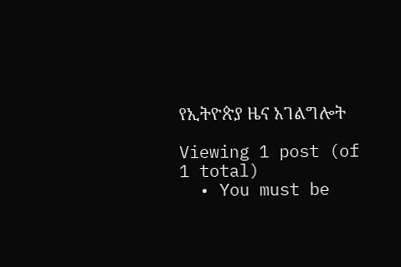የኢትዮጵያ ዜና አገልግሎት

Viewing 1 post (of 1 total)
  • You must be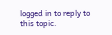logged in to reply to this topic.